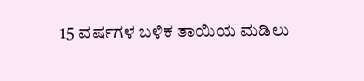15 ವರ್ಷಗಳ ಬಳಿಕ ತಾಯಿಯ ಮಡಿಲು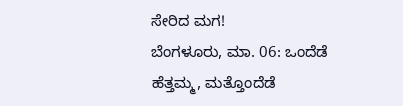ಸೇರಿದ ಮಗ!
ಬೆಂಗಳೂರು, ಮಾ. 06: ಒಂದೆಡೆ ಹೆತ್ತಮ್ಮ, ಮತ್ತೊಂದೆಡೆ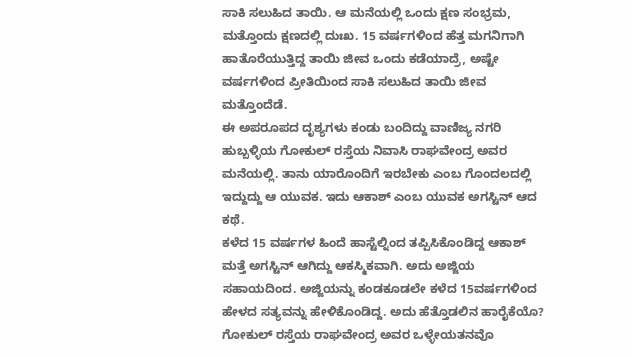ಸಾಕಿ ಸಲುಹಿದ ತಾಯಿ. ಆ ಮನೆಯಲ್ಲಿ ಒಂದು ಕ್ಷಣ ಸಂಭ್ರಮ, ಮತ್ತೊಂದು ಕ್ಷಣದಲ್ಲಿ ದುಃಖ. 15 ವರ್ಷಗಳಿಂದ ಹೆತ್ತ ಮಗನಿಗಾಗಿ ಹಾತೊರೆಯುತ್ತಿದ್ದ ತಾಯಿ ಜೀವ ಒಂದು ಕಡೆಯಾದ್ರೆ, ಅಷ್ಟೇ ವರ್ಷಗಳಿಂದ ಪ್ರೀತಿಯಿಂದ ಸಾಕಿ ಸಲುಹಿದ ತಾಯಿ ಜೀವ ಮತ್ತೊಂದೆಡೆ.
ಈ ಅಪರೂಪದ ದೃಶ್ಯಗಳು ಕಂಡು ಬಂದಿದ್ದು ವಾಣಿಜ್ಯ ನಗರಿ ಹುಬ್ಬಳ್ಳಿಯ ಗೋಕುಲ್ ರಸ್ತೆಯ ನಿವಾಸಿ ರಾಘವೇಂದ್ರ ಅವರ ಮನೆಯಲ್ಲಿ. ತಾನು ಯಾರೊಂದಿಗೆ ಇರಬೇಕು ಎಂಬ ಗೊಂದಲದಲ್ಲಿ ಇದ್ದುದ್ದು ಆ ಯುವಕ. ಇದು ಆಕಾಶ್ ಎಂಬ ಯುವಕ ಅಗಸ್ಟಿನ್ ಆದ ಕಥೆ.
ಕಳೆದ 15 ವರ್ಷಗಳ ಹಿಂದೆ ಹಾಸ್ಟೆಲ್ನಿಂದ ತಪ್ಪಿಸಿಕೊಂಡಿದ್ದ ಆಕಾಶ್ ಮತ್ತೆ ಅಗಸ್ಟಿನ್ ಆಗಿದ್ದು ಆಕಸ್ಮಿಕವಾಗಿ. ಅದು ಅಜ್ಜಿಯ ಸಹಾಯದಿಂದ. ಅಜ್ಜಿಯನ್ನು ಕಂಡಕೂಡಲೇ ಕಳೆದ 15ವರ್ಷಗಳಿಂದ ಹೇಳದ ಸತ್ಯವನ್ನು ಹೇಳಿಕೊಂಡಿದ್ದ. ಅದು ಹೆತ್ತೊಡಲಿನ ಹಾರೈಕೆಯೊ? ಗೋಕುಲ್ ರಸ್ತೆಯ ರಾಘವೇಂದ್ರ ಅವರ ಒಳ್ಳೇಯತನವೊ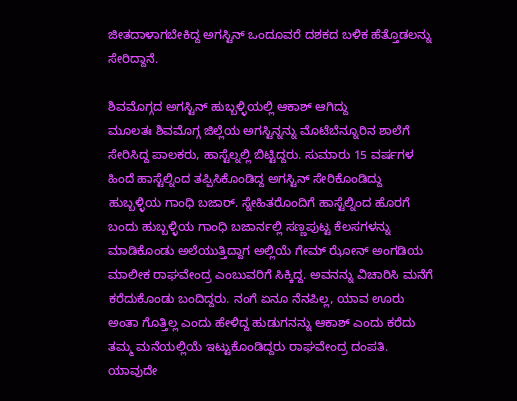ಜೀತದಾಳಾಗಬೇಕಿದ್ದ ಅಗಸ್ಟಿನ್ ಒಂದೂವರೆ ದಶಕದ ಬಳಿಕ ಹೆತ್ತೊಡಲನ್ನು ಸೇರಿದ್ದಾನೆ.

ಶಿವಮೊಗ್ಗದ ಅಗಸ್ಟಿನ್ ಹುಬ್ಬಳ್ಳಿಯಲ್ಲಿ ಆಕಾಶ್ ಆಗಿದ್ದು
ಮೂಲತಃ ಶಿವಮೊಗ್ಗ ಜಿಲ್ಲೆಯ ಅಗಸ್ಟಿನ್ನನ್ನು ಮೊಟೆಬೆನ್ನೂರಿನ ಶಾಲೆಗೆ ಸೇರಿಸಿದ್ದ ಪಾಲಕರು, ಹಾಸ್ಟೆಲ್ನಲ್ಲಿ ಬಿಟ್ಟಿದ್ದರು. ಸುಮಾರು 15 ವರ್ಷಗಳ ಹಿಂದೆ ಹಾಸ್ಟೆಲ್ನಿಂದ ತಪ್ಪಿಸಿಕೊಂಡಿದ್ದ ಅಗಸ್ಟಿನ್ ಸೇರಿಕೊಂಡಿದ್ದು ಹುಬ್ಬಳ್ಳಿಯ ಗಾಂಧಿ ಬಜಾರ್. ಸ್ನೇಹಿತರೊಂದಿಗೆ ಹಾಸ್ಟೆಲ್ನಿಂದ ಹೊರಗೆ ಬಂದು ಹುಬ್ಬಳ್ಳಿಯ ಗಾಂಧಿ ಬಜಾರ್ನಲ್ಲಿ ಸಣ್ಣಪುಟ್ಟ ಕೆಲಸಗಳನ್ನು ಮಾಡಿಕೊಂಡು ಅಲೆಯುತ್ತಿದ್ದಾಗ ಅಲ್ಲಿಯೆ ಗೇಮ್ ಝೋನ್ ಅಂಗಡಿಯ ಮಾಲೀಕ ರಾಘವೇಂದ್ರ ಎಂಬುವರಿಗೆ ಸಿಕ್ಕಿದ್ದ. ಅವನನ್ನು ವಿಚಾರಿಸಿ ಮನೆಗೆ ಕರೆದುಕೊಂಡು ಬಂದಿದ್ದರು. ನಂಗೆ ಏನೂ ನೆನಪಿಲ್ಲ, ಯಾವ ಊರು ಅಂತಾ ಗೊತ್ತಿಲ್ಲ ಎಂದು ಹೇಳಿದ್ದ ಹುಡುಗನನ್ನು ಆಕಾಶ್ ಎಂದು ಕರೆದು ತಮ್ಮ ಮನೆಯಲ್ಲಿಯೆ ಇಟ್ಟುಕೊಂಡಿದ್ದರು ರಾಘವೇಂದ್ರ ದಂಪತಿ.
ಯಾವುದೇ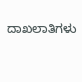ದಾಖಲಾತಿಗಳು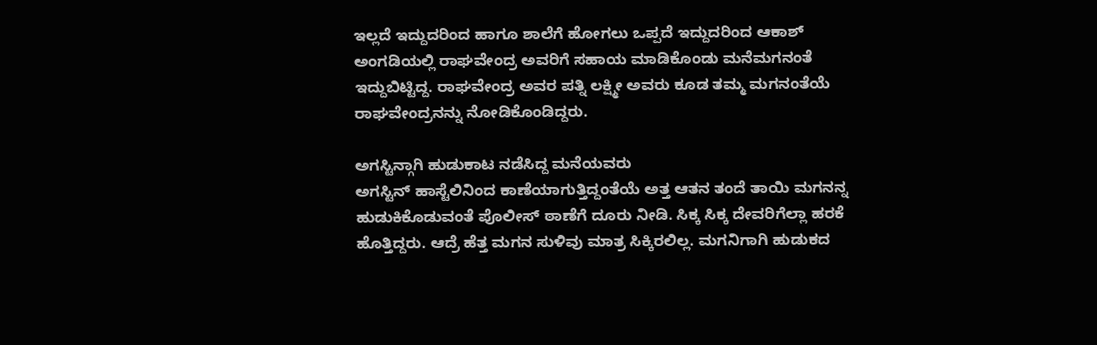ಇಲ್ಲದೆ ಇದ್ದುದರಿಂದ ಹಾಗೂ ಶಾಲೆಗೆ ಹೋಗಲು ಒಪ್ಪದೆ ಇದ್ದುದರಿಂದ ಆಕಾಶ್ ಅಂಗಡಿಯಲ್ಲಿ ರಾಘವೇಂದ್ರ ಅವರಿಗೆ ಸಹಾಯ ಮಾಡಿಕೊಂಡು ಮನೆಮಗನಂತೆ ಇದ್ದುಬಿಟ್ಟಿದ್ದ. ರಾಘವೇಂದ್ರ ಅವರ ಪತ್ನಿ ಲಕ್ಷ್ಮೀ ಅವರು ಕೂಡ ತಮ್ಮ ಮಗನಂತೆಯೆ ರಾಘವೇಂದ್ರನನ್ನು ನೋಡಿಕೊಂಡಿದ್ದರು.

ಅಗಸ್ಟಿನ್ಗಾಗಿ ಹುಡುಕಾಟ ನಡೆಸಿದ್ದ ಮನೆಯವರು
ಅಗಸ್ಟಿನ್ ಹಾಸ್ಟೆಲಿನಿಂದ ಕಾಣೆಯಾಗುತ್ತಿದ್ದಂತೆಯೆ ಅತ್ತ ಆತನ ತಂದೆ ತಾಯಿ ಮಗನನ್ನ ಹುಡುಕಿಕೊಡುವಂತೆ ಪೊಲೀಸ್ ಠಾಣೆಗೆ ದೂರು ನೀಡಿ. ಸಿಕ್ಕ ಸಿಕ್ಕ ದೇವರಿಗೆಲ್ಲಾ ಹರಕೆ ಹೊತ್ತಿದ್ದರು. ಆದ್ರೆ ಹೆತ್ತ ಮಗನ ಸುಳಿವು ಮಾತ್ರ ಸಿಕ್ಕಿರಲಿಲ್ಲ. ಮಗನಿಗಾಗಿ ಹುಡುಕದ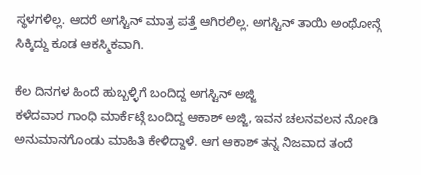ಸ್ಥಳಗಳಿಲ್ಲ. ಆದರೆ ಅಗಸ್ಟಿನ್ ಮಾತ್ರ ಪತ್ತೆ ಆಗಿರಲಿಲ್ಲ. ಅಗಸ್ಟಿನ್ ತಾಯಿ ಅಂಥೋನ್ಗೆ ಸಿಕ್ಕಿದ್ದು ಕೂಡ ಆಕಸ್ಮಿಕವಾಗಿ.

ಕೆಲ ದಿನಗಳ ಹಿಂದೆ ಹುಬ್ಬಳ್ಳಿಗೆ ಬಂದಿದ್ದ ಅಗಸ್ಟಿನ್ ಅಜ್ಜಿ
ಕಳೆದವಾರ ಗಾಂಧಿ ಮಾರ್ಕೆಟ್ಗೆ ಬಂದಿದ್ದ ಆಕಾಶ್ ಅಜ್ಜಿ, ಇವನ ಚಲನವಲನ ನೋಡಿ ಅನುಮಾನಗೊಂಡು ಮಾಹಿತಿ ಕೇಳಿದ್ದಾಳೆ. ಆಗ ಆಕಾಶ್ ತನ್ನ ನಿಜವಾದ ತಂದೆ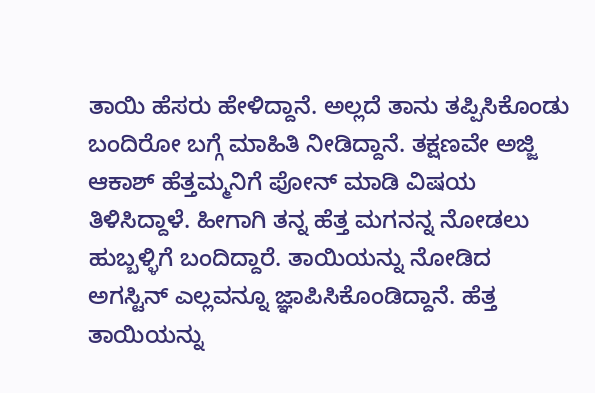ತಾಯಿ ಹೆಸರು ಹೇಳಿದ್ದಾನೆ. ಅಲ್ಲದೆ ತಾನು ತಪ್ಪಿಸಿಕೊಂಡು ಬಂದಿರೋ ಬಗ್ಗೆ ಮಾಹಿತಿ ನೀಡಿದ್ದಾನೆ. ತಕ್ಷಣವೇ ಅಜ್ಜಿ ಆಕಾಶ್ ಹೆತ್ತಮ್ಮನಿಗೆ ಪೋನ್ ಮಾಡಿ ವಿಷಯ ತಿಳಿಸಿದ್ದಾಳೆ. ಹೀಗಾಗಿ ತನ್ನ ಹೆತ್ತ ಮಗನನ್ನ ನೋಡಲು ಹುಬ್ಬಳ್ಳಿಗೆ ಬಂದಿದ್ದಾರೆ. ತಾಯಿಯನ್ನು ನೋಡಿದ ಅಗಸ್ಟಿನ್ ಎಲ್ಲವನ್ನೂ ಜ್ಞಾಪಿಸಿಕೊಂಡಿದ್ದಾನೆ. ಹೆತ್ತ ತಾಯಿಯನ್ನು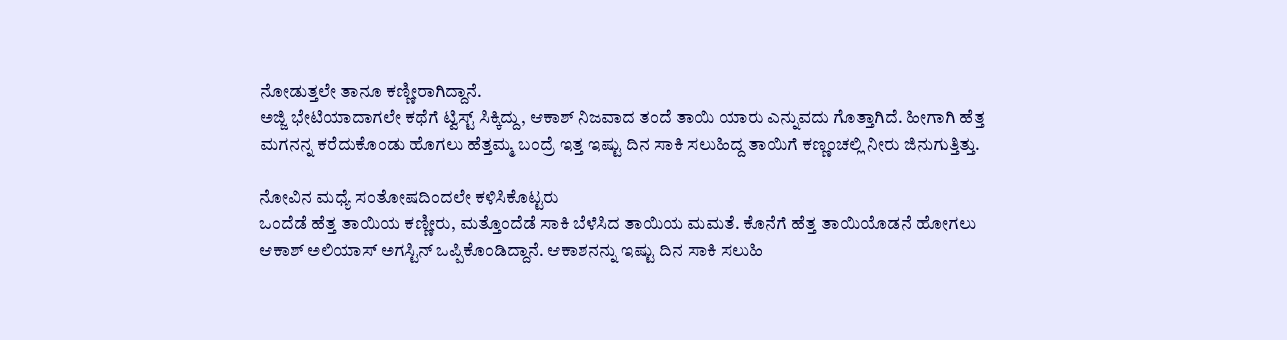ನೋಡುತ್ತಲೇ ತಾನೂ ಕಣ್ಣೀರಾಗಿದ್ದಾನೆ.
ಅಜ್ಜಿ ಭೇಟಿಯಾದಾಗಲೇ ಕಥೆಗೆ ಟ್ವಿಸ್ಟ್ ಸಿಕ್ಕಿದ್ದು, ಆಕಾಶ್ ನಿಜವಾದ ತಂದೆ ತಾಯಿ ಯಾರು ಎನ್ನುವದು ಗೊತ್ತಾಗಿದೆ. ಹೀಗಾಗಿ ಹೆತ್ತ ಮಗನನ್ನ ಕರೆದುಕೊಂಡು ಹೊಗಲು ಹೆತ್ತಮ್ಮ ಬಂದ್ರೆ ಇತ್ತ ಇಷ್ಟು ದಿನ ಸಾಕಿ ಸಲುಹಿದ್ದ ತಾಯಿಗೆ ಕಣ್ಣಂಚಲ್ಲಿ ನೀರು ಜಿನುಗುತ್ತಿತ್ತು.

ನೋವಿನ ಮಧ್ಯೆ ಸಂತೋಷದಿಂದಲೇ ಕಳಿಸಿಕೊಟ್ಟರು
ಒಂದೆಡೆ ಹೆತ್ತ ತಾಯಿಯ ಕಣ್ಣೀರು, ಮತ್ತೊಂದೆಡೆ ಸಾಕಿ ಬೆಳೆಸಿದ ತಾಯಿಯ ಮಮತೆ. ಕೊನೆಗೆ ಹೆತ್ತ ತಾಯಿಯೊಡನೆ ಹೋಗಲು ಆಕಾಶ್ ಅಲಿಯಾಸ್ ಅಗಸ್ಟಿನ್ ಒಪ್ಪಿಕೊಂಡಿದ್ದಾನೆ. ಆಕಾಶನನ್ನು ಇಷ್ಟು ದಿನ ಸಾಕಿ ಸಲುಹಿ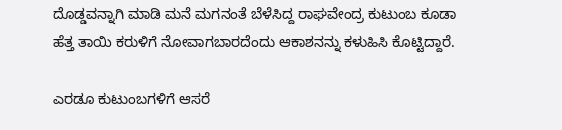ದೊಡ್ಡವನ್ನಾಗಿ ಮಾಡಿ ಮನೆ ಮಗನಂತೆ ಬೆಳೆಸಿದ್ದ ರಾಘವೇಂದ್ರ ಕುಟುಂಬ ಕೂಡಾ ಹೆತ್ತ ತಾಯಿ ಕರುಳಿಗೆ ನೋವಾಗಬಾರದೆಂದು ಆಕಾಶನನ್ನು ಕಳುಹಿಸಿ ಕೊಟ್ಟಿದ್ದಾರೆ.

ಎರಡೂ ಕುಟುಂಬಗಳಿಗೆ ಆಸರೆ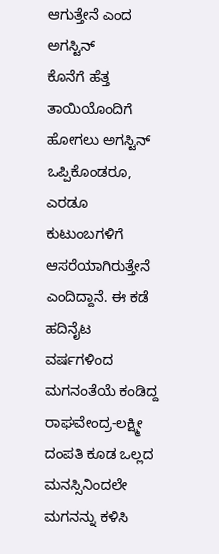ಆಗುತ್ತೇನೆ ಎಂದ ಅಗಸ್ಟಿನ್
ಕೊನೆಗೆ ಹೆತ್ತ ತಾಯಿಯೊಂದಿಗೆ ಹೋಗಲು ಅಗಸ್ಟಿನ್ ಒಪ್ಪಿಕೊಂಡರೂ, ಎರಡೂ ಕುಟುಂಬಗಳಿಗೆ ಆಸರೆಯಾಗಿರುತ್ತೇನೆ ಎಂದಿದ್ದಾನೆ. ಈ ಕಡೆ ಹದಿನೈಟ ವರ್ಷಗಳಿಂದ ಮಗನಂತೆಯೆ ಕಂಡಿದ್ದ ರಾಘವೇಂದ್ರ-ಲಕ್ಷ್ಮೀ ದಂಪತಿ ಕೂಡ ಒಲ್ಲದ ಮನಸ್ಸಿನಿಂದಲೇ ಮಗನನ್ನು ಕಳಿಸಿ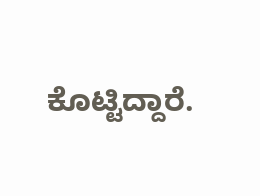ಕೊಟ್ಟಿದ್ದಾರೆ.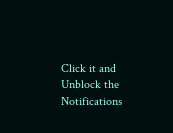Click it and Unblock the Notifications